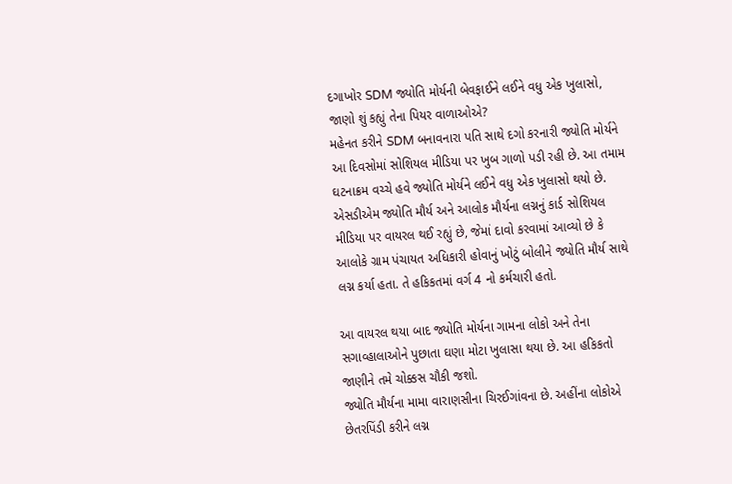દગાખોર SDM જ્યોતિ મોર્યની બેવફાઈને લઈને વધુ એક ખુલાસો, જાણો શું કહ્યું તેના પિયર વાળાઓએ?
મહેનત કરીને SDM બનાવનારા પતિ સાથે દગો કરનારી જ્યોતિ મોર્યને આ દિવસોમાં સોશિયલ મીડિયા પર ખુબ ગાળો પડી રહી છે. આ તમામ ઘટનાક્રમ વચ્ચે હવે જ્યોતિ મોર્યને લઈને વધુ એક ખુલાસો થયો છે.
એસડીએમ જ્યોતિ મૌર્ય અને આલોક મૌર્યના લગ્નનું કાર્ડ સોશિયલ મીડિયા પર વાયરલ થઈ રહ્યું છે, જેમાં દાવો કરવામાં આવ્યો છે કે આલોકે ગ્રામ પંચાયત અધિકારી હોવાનું ખોટું બોલીને જ્યોતિ મૌર્ય સાથે લગ્ન કર્યા હતા. તે હકિકતમાં વર્ગ 4 નો કર્મચારી હતો.

આ વાયરલ થયા બાદ જ્યોતિ મોર્યના ગામના લોકો અને તેના સગાવ્હાલાઓને પુછાતા ઘણા મોટા ખુલાસા થયા છે. આ હકિકતો જાણીને તમે ચોક્કસ ચૌકી જશો.
જ્યોતિ મૌર્યના મામા વારાણસીના ચિરઈગાંવના છે. અહીંના લોકોએ છેતરપિંડી કરીને લગ્ન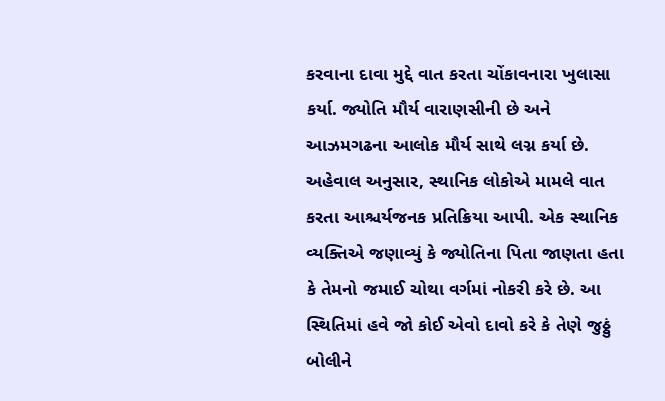કરવાના દાવા મુદ્દે વાત કરતા ચોંકાવનારા ખુલાસા કર્યા. જ્યોતિ મૌર્ય વારાણસીની છે અને આઝમગઢના આલોક મૌર્ય સાથે લગ્ન કર્યા છે.
અહેવાલ અનુસાર, સ્થાનિક લોકોએ મામલે વાત કરતા આશ્ચર્યજનક પ્રતિક્રિયા આપી. એક સ્થાનિક વ્યક્તિએ જણાવ્યું કે જ્યોતિના પિતા જાણતા હતા કે તેમનો જમાઈ ચોથા વર્ગમાં નોકરી કરે છે. આ સ્થિતિમાં હવે જો કોઈ એવો દાવો કરે કે તેણે જુઠ્ઠું બોલીને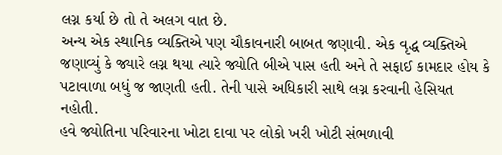લગ્ન કર્યા છે તો તે અલગ વાત છે.
અન્ય એક સ્થાનિક વ્યક્તિએ પણ ચૌકાવનારી બાબત જણાવી. એક વૃદ્ધ વ્યક્તિએ જણાવ્યું કે જ્યારે લગ્ન થયા ત્યારે જ્યોતિ બીએ પાસ હતી અને તે સફાઈ કામદાર હોય કે પટાવાળા બધું જ જાણતી હતી. તેની પાસે અધિકારી સાથે લગ્ન કરવાની હેસિયત નહોતી.
હવે જ્યોતિના પરિવારના ખોટા દાવા પર લોકો ખરી ખોટી સંભળાવી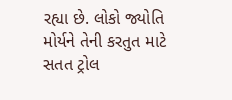રહ્યા છે. લોકો જ્યોતિ મોર્યને તેની કરતુત માટે સતત ટ્રોલ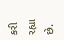કરી રહ્યા છે.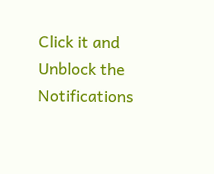Click it and Unblock the Notifications